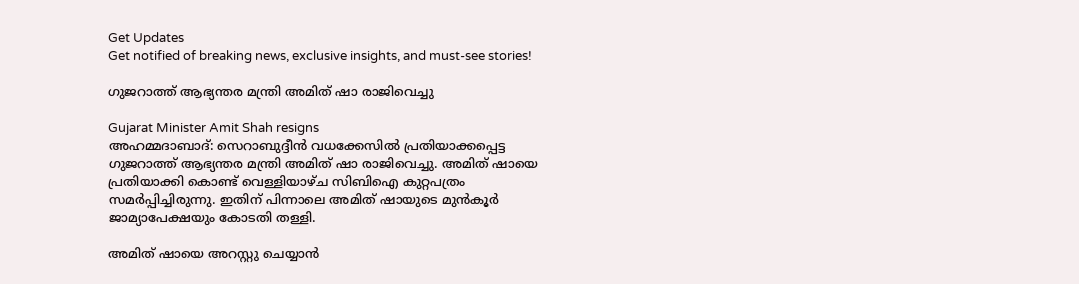Get Updates
Get notified of breaking news, exclusive insights, and must-see stories!

ഗുജറാത്ത് ആഭ്യന്തര മന്ത്രി അമിത് ഷാ രാജിവെച്ചു

Gujarat Minister Amit Shah resigns
അഹമ്മദാബാദ്: സെറാബുദ്ദീന്‍ വധക്കേസില്‍ പ്രതിയാക്കപ്പെട്ട ഗുജറാത്ത് ആഭ്യന്തര മന്ത്രി അമിത് ഷാ രാജിവെച്ചു. അമിത് ഷായെ പ്രതിയാക്കി കൊണ്ട് വെള്ളിയാഴ്ച സിബിഐ കുറ്റപത്രം സമര്‍പ്പിച്ചിരുന്നു. ഇതിന് പിന്നാലെ അമിത് ഷായുടെ മുന്‍കൂര്‍ ജാമ്യാപേക്ഷയും കോടതി തള്ളി.

അമിത് ഷായെ അറസ്റ്റു ചെയ്യാന്‍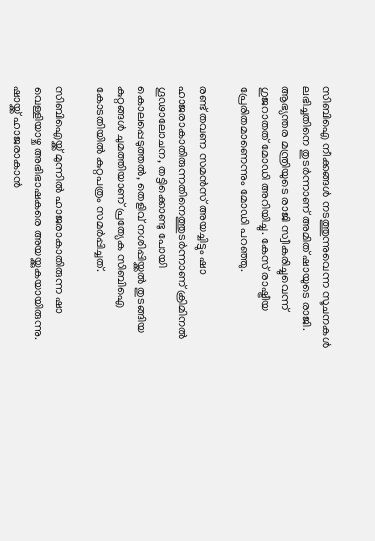സിബിഐ നീക്കങ്ങള്‍ നടത്തുന്നുവെന്ന സൂചനകള്‍ ലഭിച്ചതിനെ തുടര്‍ന്നാണ് അമിത് ഷായുടെ രാജി. ആഭ്യന്തര മന്ത്രിയുടെ രാജി സ്വീകരിച്ചുവെന്ന് ഗുജറാതത് മോഡി അറിയിച്ചു. കേസ് രാഷ്ട്രീയ പ്രേരിതമാണെന്നും മോഡി പറഞ്ഞു.

രണ്ട് തവണ സമന്‍സ് അയച്ചിട്ടും ഷാ ഹാജരാകാതിരുന്നതിനെത്തുടര്‍ന്നാണ് ക്രിമിനല്‍ ഗൂഢാലോചന, തട്ടിക്കൊണ്ടു പോയി കൊലപ്പെടുത്തല്‍, തെളിവ് നശിപ്പിയ്ക്കല്‍ തുടങ്ങിയ കുറ്റങ്ങള്‍ ചുമത്തിയാണ് പ്രത്യേക സിബിഐ കോടതിയില്‍ കുറ്റപത്രം സമര്‍പ്പിച്ചത്.

സിബിഐയ്ക്ക് മുന്നില്‍ ഹാജരാകാതിരുന്ന ഷാ വെള്ളിയാഴ്ച അഭിഭാഷകരെ അയയ്ക്കുകയായിരുന്നു. ഷായ്ക്ക് ഹാജരാകാന്‍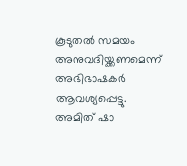കൂടുതല്‍ സമയം അനുവദിയ്ക്കണമെന്ന് അഭിഭാഷകര്‍ ആവശ്യപ്പെട്ടു. അമിത് ഷാ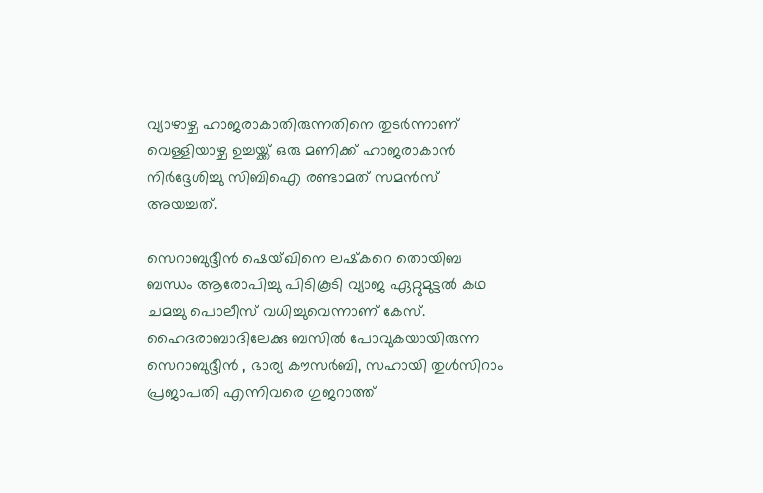വ്യാഴാഴ്ച ഹാജരാകാതിരുന്നതിനെ തുടര്‍ന്നാണ് വെള്ളിയാഴ്ച ഉച്ചയ്ക്ക് ഒരു മണിക്ക് ഹാജരാകാന്‍ നിര്‍ദ്ദേശിച്ചു സിബിഐ രണ്ടാമത് സമന്‍സ് അയച്ചത്.

സെറാബുദ്ദീന്‍ ഷെയ്ഖിനെ ലഷ്‌കറെ തൊയിബ ബന്ധം ആരോപിച്ചു പിടികൂടി വ്യാജ ഏറ്റുമുട്ടല്‍ കഥ ചമച്ചു പൊലീസ് വധിച്ചുവെന്നാണ് കേസ്. ഹൈദരാബാദിലേക്കു ബസില്‍ പോവുകയായിരുന്ന സെറാബുദ്ദീന്‍ , ഭാര്യ കൗസര്‍ബി, സഹായി തുള്‍സിറാം പ്രജാപതി എന്നിവരെ ഗുജറാത്ത്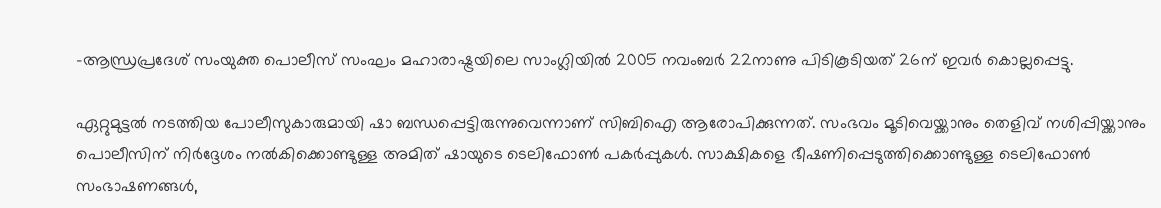-ആന്ധ്രപ്രദേശ് സംയുക്ത പൊലീസ് സംഘം മഹാരാഷ്ട്രയിലെ സാംഗ്ലിയില്‍ 2005 നവംബര്‍ 22നാണു പിടികൂടിയത് 26ന് ഇവര്‍ കൊല്ലപ്പെട്ടു.

ഏറ്റുമുട്ടല്‍ നടത്തിയ പോലീസുകാരുമായി ഷാ ബന്ധപ്പെട്ടിരുന്നുവെന്നാണ് സിബിഐ ആരോപിക്കുന്നത്. സംഭവം മൂടിവെയ്ക്കാനും തെളിവ് നശിപ്പിയ്ക്കാനും പൊലീസിന് നിര്‍ദ്ദേശം നല്‍കിക്കൊണ്ടുള്ള അമിത് ഷായുടെ ടെലിഫോണ്‍ പകര്‍പ്പുകള്‍. സാക്ഷികളെ ഭീഷണിപ്പെടുത്തിക്കൊണ്ടുള്ള ടെലിഫോണ്‍ സംഭാഷണങ്ങള്‍,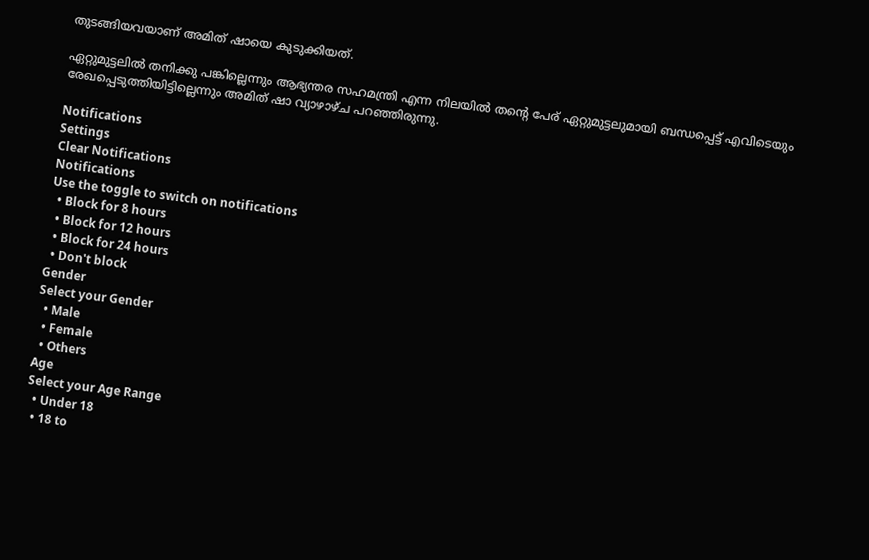തുടങ്ങിയവയാണ് അമിത് ഷായെ കുടുക്കിയത്.

ഏറ്റുമുട്ടലില്‍ തനിക്കു പങ്കില്ലെന്നും ആഭ്യന്തര സഹമന്ത്രി എന്ന നിലയില്‍ തന്റെ പേര് ഏറ്റുമുട്ടലുമായി ബന്ധപ്പെട്ട് എവിടെയും രേഖപ്പെടുത്തിയിട്ടില്ലെന്നും അമിത് ഷാ വ്യാഴാഴ്ച പറഞ്ഞിരുന്നു.

Notifications
Settings
Clear Notifications
Notifications
Use the toggle to switch on notifications
  • Block for 8 hours
  • Block for 12 hours
  • Block for 24 hours
  • Don't block
Gender
Select your Gender
  • Male
  • Female
  • Others
Age
Select your Age Range
  • Under 18
  • 18 to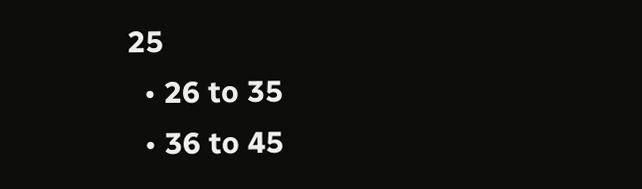25
  • 26 to 35
  • 36 to 45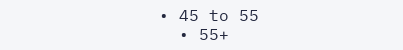• 45 to 55
  • 55+